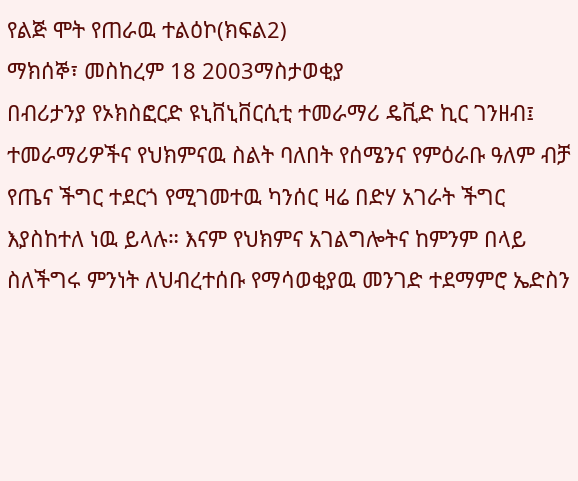የልጅ ሞት የጠራዉ ተልዕኮ(ክፍል2)
ማክሰኞ፣ መስከረም 18 2003ማስታወቂያ
በብሪታንያ የኦክስፎርድ ዩኒቨኒቨርሲቲ ተመራማሪ ዴቪድ ኪር ገንዘብ፤ ተመራማሪዎችና የህክምናዉ ስልት ባለበት የሰሜንና የምዕራቡ ዓለም ብቻ የጤና ችግር ተደርጎ የሚገመተዉ ካንሰር ዛሬ በድሃ አገራት ችግር እያስከተለ ነዉ ይላሉ። እናም የህክምና አገልግሎትና ከምንም በላይ ስለችግሩ ምንነት ለህብረተሰቡ የማሳወቂያዉ መንገድ ተደማምሮ ኤድስን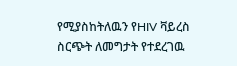የሚያስከትለዉን የHIV ቫይረስ ስርጭት ለመግታት የተደረገዉ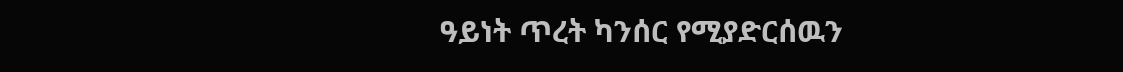ዓይነት ጥረት ካንሰር የሚያድርሰዉን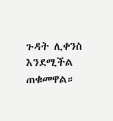ጉዳት ሊቀንስ እንደሚችል ጠቁመዋል።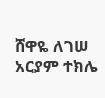ሸዋዬ ለገሠ
አርያም ተክሌ